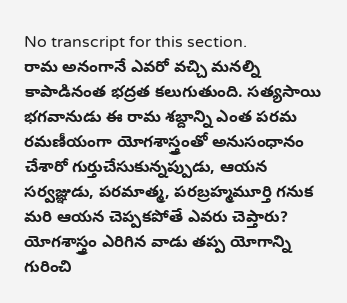No transcript for this section.
రామ అనంగానే ఎవరో వచ్చి మనల్ని కాపాడినంత భద్రత కలుగుతుంది. సత్యసాయి భగవానుడు ఈ రామ శబ్దాన్ని ఎంత పరమ రమణీయంగా యోగశాస్త్రంతో అనుసంధానం చేశారో గుర్తుచేసుకున్నప్పుడు, ఆయన సర్వజ్ఞుడు, పరమాత్మ, పరబ్రహ్మమూర్తి గనుక మరి ఆయన చెప్పకపోతే ఎవరు చెప్తారు? యోగశాస్త్రం ఎరిగిన వాడు తప్ప యోగాన్ని గురించి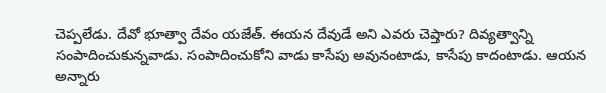చెప్పలేడు. దేవో భూత్వా దేవం యజేత్. ఈయన దేవుడే అని ఎవరు చెప్తారు? దివ్యత్వాన్ని సంపాదించుకున్నవాడు. సంపాదించుకోని వాడు కాసేపు అవునంటాడు, కాసేపు కాదంటాడు. ఆయన అన్నారు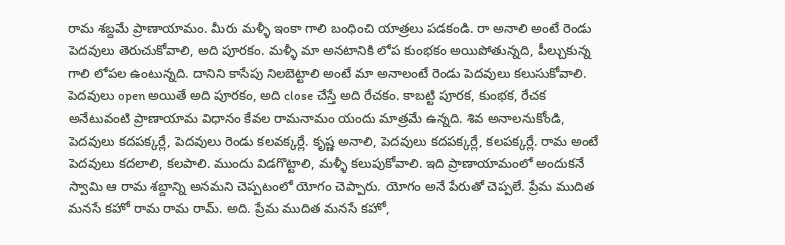రామ శబ్దమే ప్రాణాయామం. మీరు మళ్ళీ ఇంకా గాలి బంధించి యాత్రలు పడకండి. రా అనాలి అంటే రెండు పెదవులు తెరుచుకోవాలి, అది పూరకం. మళ్ళీ మా అనటానికి లోప కుంభకం అయిపోతున్నది, పీల్చుకున్న గాలి లోపల ఉంటున్నది. దానిని కాసేపు నిలబెట్టాలి అంటే మా అనాలంటే రెండు పెదవులు కలుసుకోవాలి. పెదవులు open అయితే అది పూరకం, అది close చేస్తే అది రేచకం. కాబట్టి పూరక, కుంభక, రేచక అనేటువంటి ప్రాణాయామ విధానం కేవల రామనామం యందు మాత్రమే ఉన్నది. శివ అనాలనుకోండి, పెదవులు కదపక్కర్లే, పెదవులు రెండు కలవక్కర్లే. కృష్ణ అనాలి, పెదవులు కదపక్కర్లే, కలపక్కర్లే. రామ అంటే పెదవులు కదలాలి, కలపాలి. ముందు విడగొట్టాలి, మళ్ళీ కలుపుకోవాలి. ఇది ప్రాణాయామంలో అందుకనే స్వామి ఆ రామ శబ్దాన్ని అనమని చెప్పటంలో యోగం చెప్పారు. యోగం అనే పేరుతో చెప్పలే. ప్రేమ ముదిత మనసే కహో రామ రామ రామ్. అది. ప్రేమ ముదిత మనసే కహో,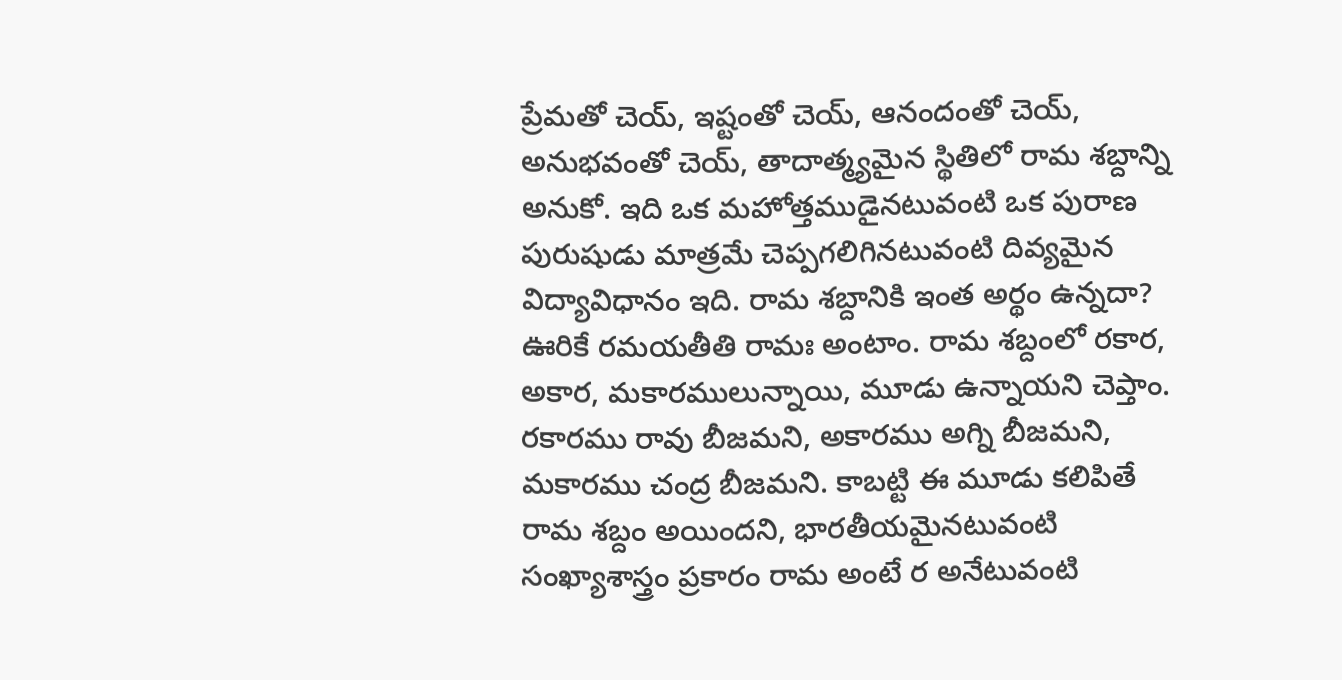ప్రేమతో చెయ్, ఇష్టంతో చెయ్, ఆనందంతో చెయ్, అనుభవంతో చెయ్, తాదాత్మ్యమైన స్థితిలో రామ శబ్దాన్ని అనుకో. ఇది ఒక మహోత్తముడైనటువంటి ఒక పురాణ పురుషుడు మాత్రమే చెప్పగలిగినటువంటి దివ్యమైన విద్యావిధానం ఇది. రామ శబ్దానికి ఇంత అర్థం ఉన్నదా? ఊరికే రమయతీతి రామః అంటాం. రామ శబ్దంలో రకార, అకార, మకారములున్నాయి, మూడు ఉన్నాయని చెప్తాం. రకారము రావు బీజమని, అకారము అగ్ని బీజమని, మకారము చంద్ర బీజమని. కాబట్టి ఈ మూడు కలిపితే రామ శబ్దం అయిందని, భారతీయమైనటువంటి సంఖ్యాశాస్త్రం ప్రకారం రామ అంటే ర అనేటువంటి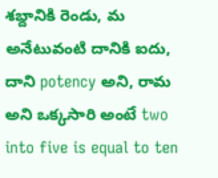శబ్దానికి రెండు, మ అనేటువంటి దానికి ఐదు, దాని potency అని, రామ అని ఒక్కసారి అంటే two into five is equal to ten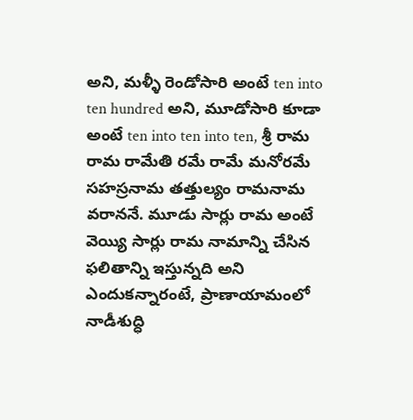అని, మళ్ళీ రెండోసారి అంటే ten into ten hundred అని, మూడోసారి కూడా అంటే ten into ten into ten, శ్రీ రామ రామ రామేతి రమే రామే మనోరమే సహస్రనామ తత్తుల్యం రామనామ వరాననే. మూడు సార్లు రామ అంటే వెయ్యి సార్లు రామ నామాన్ని చేసిన ఫలితాన్ని ఇస్తున్నది అని ఎందుకన్నారంటే, ప్రాణాయామంలో నాడీశుద్ధి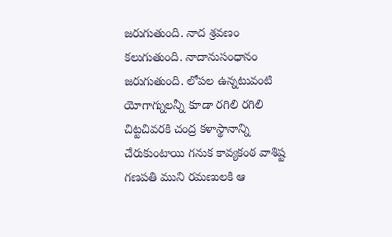జరుగుతుంది. నాద శ్రవణం కలుగుతుంది. నాదానుసంధానం జరుగుతుంది. లోపల ఉన్నటువంటి యోగాగ్నులన్నీ కూడా రగిలి రగిలి చిట్టచివరకి చంద్ర కళాస్థానాన్ని చేరుకుంటాయి గనుక కావ్యకంఠ వాశిష్ట గణపతి ముని రమణులకి ఆ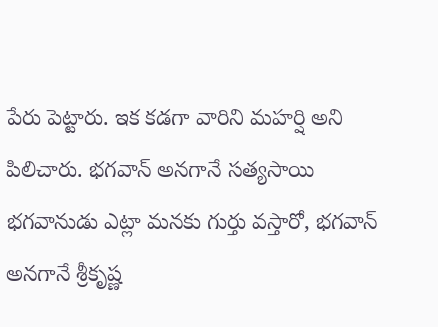పేరు పెట్టారు. ఇక కడగా వారిని మహర్షి అని పిలిచారు. భగవాన్ అనగానే సత్యసాయి భగవానుడు ఎట్లా మనకు గుర్తు వస్తారో, భగవాన్ అనగానే శ్రీకృష్ణ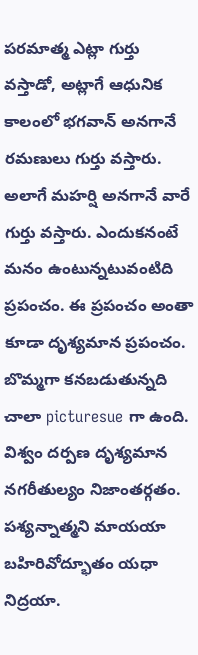పరమాత్మ ఎట్లా గుర్తు వస్తాడో, అట్లాగే ఆధునిక కాలంలో భగవాన్ అనగానే రమణులు గుర్తు వస్తారు. అలాగే మహర్షి అనగానే వారే గుర్తు వస్తారు. ఎందుకనంటే మనం ఉంటున్నటువంటిది ప్రపంచం. ఈ ప్రపంచం అంతా కూడా దృశ్యమాన ప్రపంచం. బొమ్మగా కనబడుతున్నది చాలా picturesue గా ఉంది. విశ్వం దర్పణ దృశ్యమాన నగరీతుల్యం నిజాంతర్గతం. పశ్యన్నాత్మని మాయయా బహిరివోద్భూతం యధా నిద్రయా.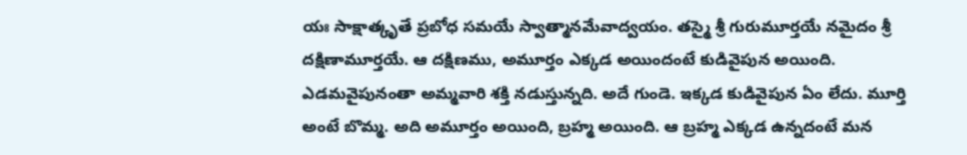యః సాక్షాత్కృతే ప్రబోధ సమయే స్వాత్మానమేవాద్వయం. తస్మై శ్రీ గురుమూర్తయే నమైదం శ్రీ దక్షిణామూర్తయే. ఆ దక్షిణము, అమూర్తం ఎక్కడ అయిందంటే కుడివైపున అయింది. ఎడమవైపునంతా అమ్మవారి శక్తి నడుస్తున్నది. అదే గుండె. ఇక్కడ కుడివైపున ఏం లేదు. మూర్తి అంటే బొమ్మ. అది అమూర్తం అయింది, బ్రహ్మ అయింది. ఆ బ్రహ్మ ఎక్కడ ఉన్నదంటే మన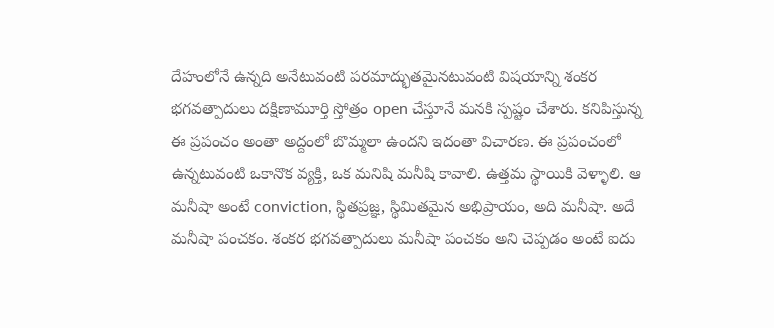దేహంలోనే ఉన్నది అనేటువంటి పరమాద్భుతమైనటువంటి విషయాన్ని శంకర భగవత్పాదులు దక్షిణామూర్తి స్తోత్రం open చేస్తూనే మనకి స్పష్టం చేశారు. కనిపిస్తున్న ఈ ప్రపంచం అంతా అద్దంలో బొమ్మలా ఉందని ఇదంతా విచారణ. ఈ ప్రపంచంలో ఉన్నటువంటి ఒకానొక వ్యక్తి, ఒక మనిషి మనీషి కావాలి. ఉత్తమ స్థాయికి వెళ్ళాలి. ఆ మనీషా అంటే conviction, స్థితప్రజ్ఞ, స్థిమితమైన అభిప్రాయం, అది మనీషా. అదే మనీషా పంచకం. శంకర భగవత్పాదులు మనీషా పంచకం అని చెప్పడం అంటే ఐదు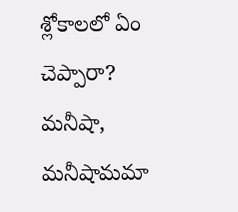శ్లోకాలలో ఏం చెప్పారా? మనీషా, మనీషామమా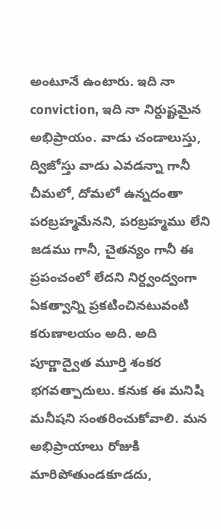అంటూనే ఉంటారు. ఇది నా conviction, ఇది నా నిర్దుష్టమైన అభిప్రాయం. వాడు చండాలుస్తు, ద్విజోస్తు వాడు ఎవడన్నా గానీ చీమలో, దోమలో ఉన్నదంతా పరబ్రహ్మమేనని, పరబ్రహ్మము లేని జడము గానీ, చైతన్యం గానీ ఈ ప్రపంచంలో లేదని నిర్ద్వంద్వంగా ఏకత్వాన్ని ప్రకటించినటువంటి కరుణాలయం అది. అది పూర్ణాద్వైత మూర్తి శంకర భగవత్పాదులు. కనుక ఈ మనిషి మనీషని సంతరించుకోవాలి. మన అభిప్రాయాలు రోజుకి మారిపోతుండకూడదు,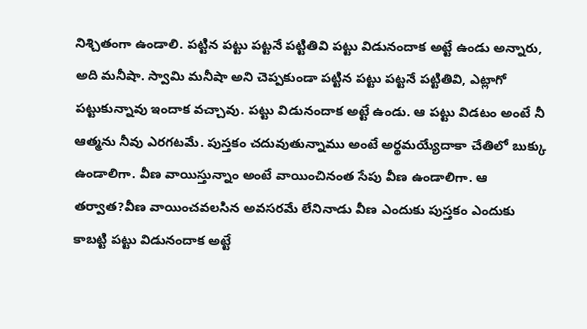నిశ్చితంగా ఉండాలి. పట్టిన పట్టు పట్టనే పట్టితివి పట్టు విడునందాక అట్టే ఉండు అన్నారు, అది మనీషా. స్వామి మనీషా అని చెప్పకుండా పట్టిన పట్టు పట్టనే పట్టితివి, ఎట్లాగో పట్టుకున్నావు ఇందాక వచ్చావు. పట్టు విడునందాక అట్టే ఉండు. ఆ పట్టు విడటం అంటే నీ ఆత్మను నీవు ఎరగటమే. పుస్తకం చదువుతున్నాము అంటే అర్థమయ్యేదాకా చేతిలో బుక్కు ఉండాలిగా. వీణ వాయిస్తున్నాం అంటే వాయించినంత సేపు వీణ ఉండాలిగా. ఆ తర్వాత?వీణ వాయించవలసిన అవసరమే లేనినాడు వీణ ఎందుకు పుస్తకం ఎందుకు కాబట్టి పట్టు విడునందాక అట్టే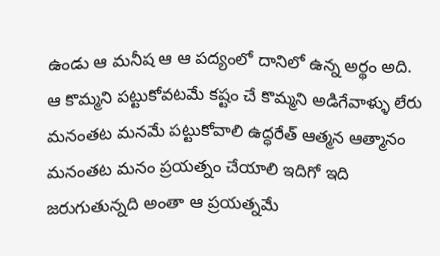ఉండు ఆ మనీష ఆ ఆ పద్యంలో దానిలో ఉన్న అర్థం అది. ఆ కొమ్మని పట్టుకోవటమే కష్టం చే కొమ్మని అడిగేవాళ్ళు లేరు మనంతట మనమే పట్టుకోవాలి ఉద్ధరేత్ ఆత్మన ఆత్మానం మనంతట మనం ప్రయత్నం చేయాలి ఇదిగో ఇది జరుగుతున్నది అంతా ఆ ప్రయత్నమే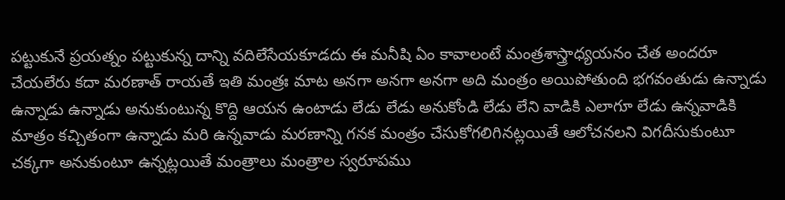పట్టుకునే ప్రయత్నం పట్టుకున్న దాన్ని వదిలేసేయకూడదు ఈ మనీషి ఏం కావాలంటే మంత్రశాస్త్రాధ్యయనం చేత అందరూ చేయలేరు కదా మరణాత్ రాయతే ఇతి మంత్రః మాట అనగా అనగా అనగా అది మంత్రం అయిపోతుంది భగవంతుడు ఉన్నాడు ఉన్నాడు ఉన్నాడు అనుకుంటున్న కొద్ది ఆయన ఉంటాడు లేడు లేడు అనుకోండి లేడు లేని వాడికి ఎలాగూ లేడు ఉన్నవాడికి మాత్రం కచ్చితంగా ఉన్నాడు మరి ఉన్నవాడు మరణాన్ని గనక మంత్రం చేసుకోగలిగినట్లయితే ఆలోచనలని విగదీసుకుంటూ చక్కగా అనుకుంటూ ఉన్నట్లయితే మంత్రాలు మంత్రాల స్వరూపము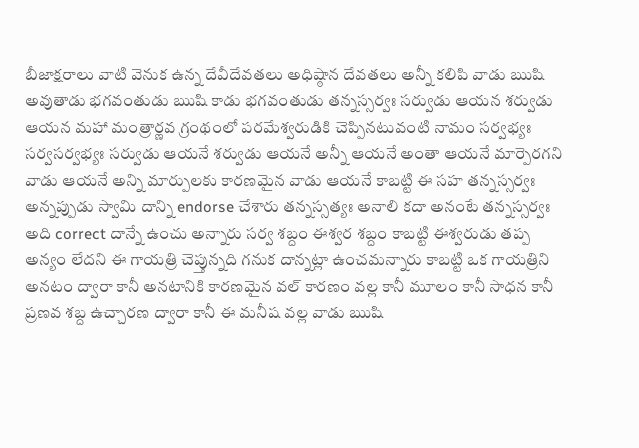బీజాక్షరాలు వాటి వెనుక ఉన్న దేవీదేవతలు అధిష్ఠాన దేవతలు అన్నీ కలిపి వాడు ఋషి అవుతాడు భగవంతుడు ఋషి కాడు భగవంతుడు తన్నస్సర్వః సర్వుడు ఆయన శర్వుడు ఆయన మహా మంత్రార్ణవ గ్రంథంలో పరమేశ్వరుడికి చెప్పినటువంటి నామం సర్వభ్యః సర్వసర్వభ్యః సర్వుడు ఆయనే శర్వుడు ఆయనే అన్నీ ఆయనే అంతా ఆయనే మార్పెరగని వాడు ఆయనే అన్ని మార్పులకు కారణమైన వాడు ఆయనే కాబట్టి ఈ సహ తన్నస్సర్వః అన్నప్పుడు స్వామి దాన్ని endorse చేశారు తన్నస్సత్యః అనాలి కదా అనంటే తన్నస్సర్వః అది correct దాన్నే ఉంచు అన్నారు సర్వ శబ్దం ఈశ్వర శబ్దం కాబట్టి ఈశ్వరుడు తప్ప అన్యం లేదని ఈ గాయత్రి చెప్తున్నది గనుక దాన్నట్లా ఉంచమన్నారు కాబట్టి ఒక గాయత్రిని అనటం ద్వారా కానీ అనటానికి కారణమైన వల్ కారణం వల్ల కానీ మూలం కానీ సాధన కానీ ప్రణవ శబ్ద ఉచ్చారణ ద్వారా కానీ ఈ మనీష వల్ల వాడు ఋషి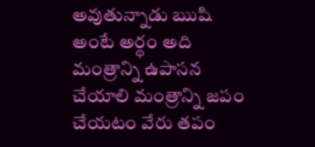అవుతున్నాడు ఋషి అంటే అర్థం అది మంత్రాన్ని ఉపాసన చేయాలి మంత్రాన్ని జపం చేయటం వేరు తపం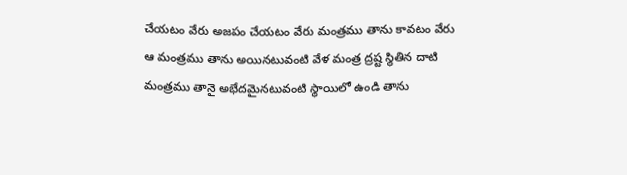చేయటం వేరు అజపం చేయటం వేరు మంత్రము తాను కావటం వేరు ఆ మంత్రము తాను అయినటువంటి వేళ మంత్ర ద్రష్ట స్థితిన దాటి మంత్రము తానై అభేదమైనటువంటి స్థాయిలో ఉండి తాను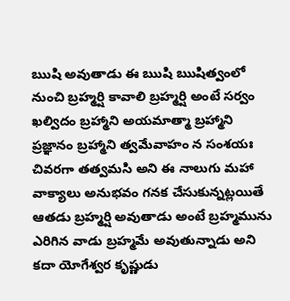ఋషి అవుతాడు ఈ ఋషి ఋషిత్వంలో నుంచి బ్రహ్మర్షి కావాలి బ్రహ్మర్షి అంటే సర్వం ఖల్విదం బ్రహ్మాని అయమాత్మా బ్రహ్మాని ప్రజ్ఞానం బ్రహ్మాని త్వమేవాహం న సంశయః చివరగా తత్వమసి అని ఈ నాలుగు మహా వాక్యాలు అనుభవం గనక చేసుకున్నట్లయితే ఆతడు బ్రహ్మర్షి అవుతాడు అంటే బ్రహ్మమును ఎరిగిన వాడు బ్రహ్మమే అవుతున్నాడు అని కదా యోగేశ్వర కృష్ణుడు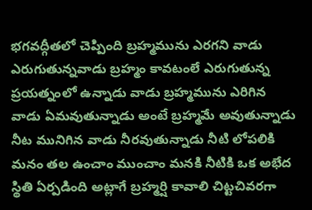భగవద్గీతలో చెప్పింది బ్రహ్మమును ఎరగని వాడు ఎరుగుతున్నవాడు బ్రహ్మం కావటంలే ఎరుగుతున్న ప్రయత్నంలో ఉన్నాడు వాడు బ్రహ్మమును ఎరిగిన వాడు ఏమవుతున్నాడు అంటే బ్రహ్మమే అవుతున్నాడు నీట మునిగిన వాడు నీరవుతున్నాడు నీటి లోపలికి మనం తల ఉంచాం ముంచాం మనకి నీటికి ఒక అభేద స్థితి ఏర్పడింది అట్లాగే బ్రహ్మర్షి కావాలి చిట్టచివరగా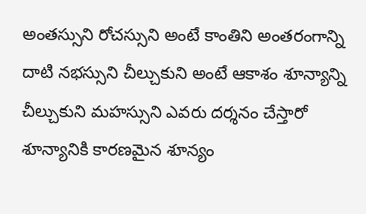అంతస్సుని రోచస్సుని అంటే కాంతిని అంతరంగాన్ని దాటి నభస్సుని చీల్చుకుని అంటే ఆకాశం శూన్యాన్ని చీల్చుకుని మహస్సుని ఎవరు దర్శనం చేస్తారో శూన్యానికి కారణమైన శూన్యం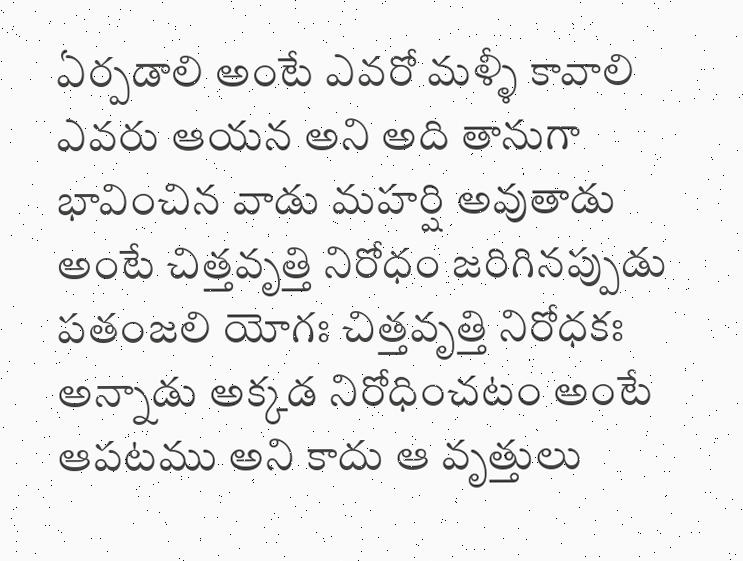ఏర్పడాలి అంటే ఎవరో మళ్ళీ కావాలి ఎవరు ఆయన అని అది తానుగా భావించిన వాడు మహర్షి అవుతాడు అంటే చిత్తవృత్తి నిరోధం జరిగినప్పుడు పతంజలి యోగః చిత్తవృత్తి నిరోధకః అన్నాడు అక్కడ నిరోధించటం అంటే ఆపటము అని కాదు ఆ వృత్తులు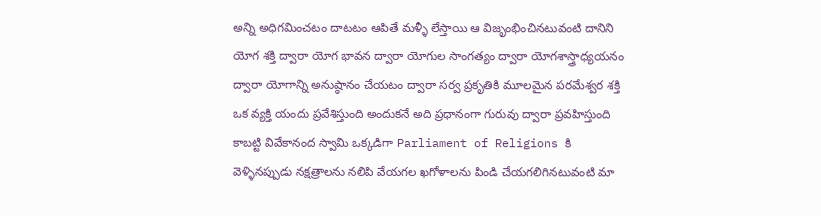అన్ని అధిగమించటం దాటటం ఆపితే మళ్ళీ లేస్తాయి ఆ విజృంభించినటువంటి దానిని యోగ శక్తి ద్వారా యోగ భావన ద్వారా యోగుల సాంగత్యం ద్వారా యోగశాస్త్రాధ్యయనం ద్వారా యోగాన్ని అనుష్ఠానం చేయటం ద్వారా సర్వ ప్రకృతికి మూలమైన పరమేశ్వర శక్తి ఒక వ్యక్తి యందు ప్రవేశిస్తుంది అందుకనే అది ప్రధానంగా గురువు ద్వారా ప్రవహిస్తుంది కాబట్టి వివేకానంద స్వామి ఒక్కడిగా Parliament of Religions కి వెళ్ళినప్పుడు నక్షత్రాలను నలిపి వేయగల ఖగోళాలను పిండి చేయగలిగినటువంటి మా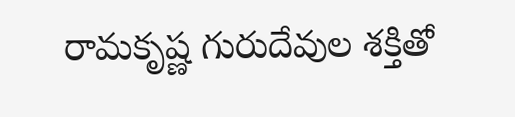రామకృష్ణ గురుదేవుల శక్తితో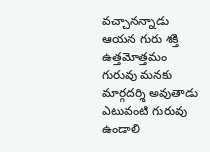వచ్చానన్నాడు ఆయన గురు శక్తి ఉత్తమోత్తమం గురువు మనకు మార్గదర్శి అవుతాడు ఎటువంటి గురువు ఉండాలి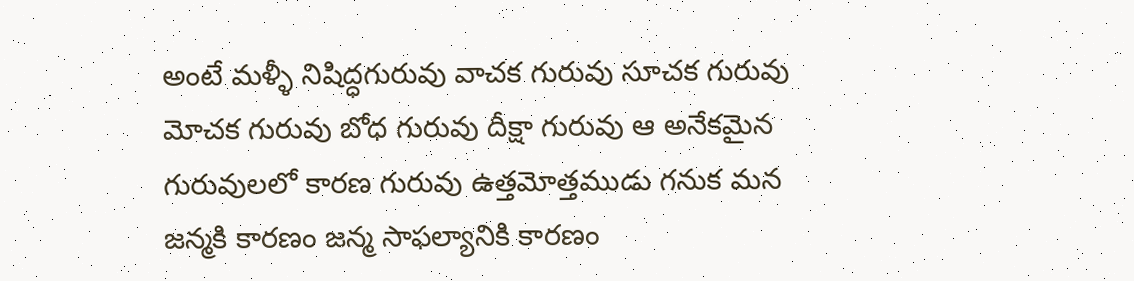అంటే మళ్ళీ నిషిద్ధగురువు వాచక గురువు సూచక గురువు మోచక గురువు బోధ గురువు దీక్షా గురువు ఆ అనేకమైన గురువులలో కారణ గురువు ఉత్తమోత్తముడు గనుక మన జన్మకి కారణం జన్మ సాఫల్యానికి కారణం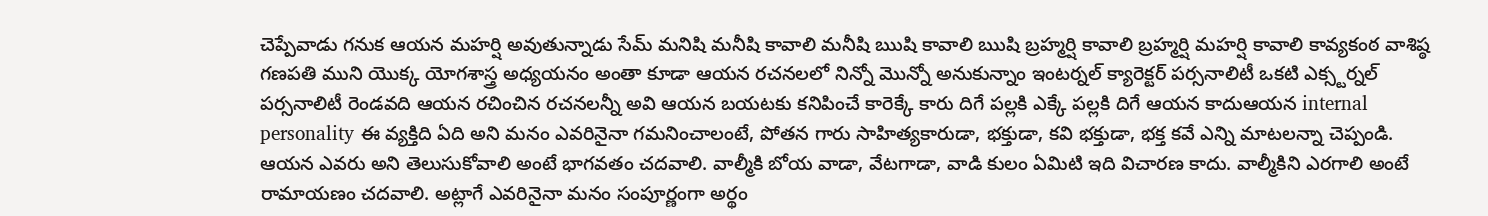చెప్పేవాడు గనుక ఆయన మహర్షి అవుతున్నాడు సేమ్ మనిషి మనీషి కావాలి మనీషి ఋషి కావాలి ఋషి బ్రహ్మర్షి కావాలి బ్రహ్మర్షి మహర్షి కావాలి కావ్యకంఠ వాశిష్ఠ గణపతి ముని యొక్క యోగశాస్త్ర అధ్యయనం అంతా కూడా ఆయన రచనలలో నిన్నో మొన్నో అనుకున్నాం ఇంటర్నల్ క్యారెక్టర్ పర్సనాలిటీ ఒకటి ఎక్స్టర్నల్ పర్సనాలిటీ రెండవది ఆయన రచించిన రచనలన్నీ అవి ఆయన బయటకు కనిపించే కారెక్కే కారు దిగే పల్లకి ఎక్కే పల్లకి దిగే ఆయన కాదుఆయన internal personality ఈ వ్యక్తిది ఏది అని మనం ఎవరినైనా గమనించాలంటే, పోతన గారు సాహిత్యకారుడా, భక్తుడా, కవి భక్తుడా, భక్త కవే ఎన్ని మాటలన్నా చెప్పండి. ఆయన ఎవరు అని తెలుసుకోవాలి అంటే భాగవతం చదవాలి. వాల్మీకి బోయ వాడా, వేటగాడా, వాడి కులం ఏమిటి ఇది విచారణ కాదు. వాల్మీకిని ఎరగాలి అంటే రామాయణం చదవాలి. అట్లాగే ఎవరినైనా మనం సంపూర్ణంగా అర్థం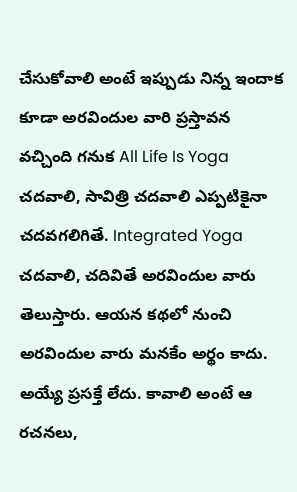చేసుకోవాలి అంటే ఇప్పుడు నిన్న ఇందాక కూడా అరవిందుల వారి ప్రస్తావన వచ్చింది గనుక All Life Is Yoga చదవాలి, సావిత్రి చదవాలి ఎప్పటికైనా చదవగలిగితే. Integrated Yoga చదవాలి, చదివితే అరవిందుల వారు తెలుస్తారు. ఆయన కథలో నుంచి అరవిందుల వారు మనకేం అర్థం కాదు. అయ్యే ప్రసక్తే లేదు. కావాలి అంటే ఆ రచనలు,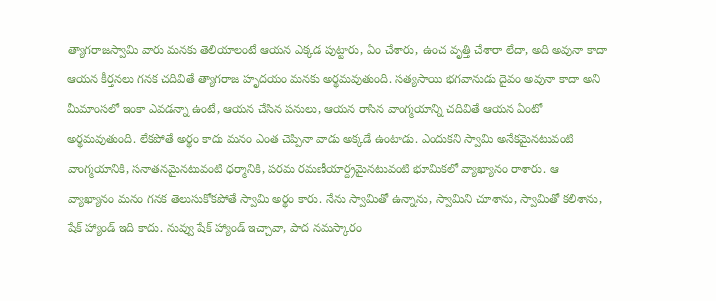త్యాగరాజస్వామి వారు మనకు తెలియాలంటే ఆయన ఎక్కడ పుట్టారు, ఏం చేశారు, ఉంచ వృత్తి చేశారా లేదా, అది అవునా కాదా ఆయన కీర్తనలు గనక చదివితే త్యాగరాజ హృదయం మనకు అర్థమవుతుంది. సత్యసాయి భగవానుడు దైవం అవునా కాదా అని మీమాంసలో ఇంకా ఎవడన్నా ఉంటే, ఆయన చేసిన పనులు, ఆయన రాసిన వాంగ్మయాన్ని చదివితే ఆయన ఏంటో అర్థమవుతుంది. లేకపోతే అర్థం కాదు మనం ఎంత చెప్పినా వాడు అక్కడే ఉంటాడు. ఎందుకని స్వామి అనేకమైనటువంటి వాంగ్మయానికి, సనాతనమైనటువంటి ధర్మానికి, పరమ రమణీయార్ద్రమైనటువంటి భూమికలో వ్యాఖ్యానం రాశారు. ఆ వ్యాఖ్యానం మనం గనక తెలుసుకోకపోతే స్వామి అర్థం కారు. నేను స్వామితో ఉన్నాను, స్వామిని చూశాను, స్వామితో కలిశాను, షేక్ హ్యాండ్ ఇది కాదు. నువ్వు షేక్ హ్యాండ్ ఇచ్చావా, పాద నమస్కారం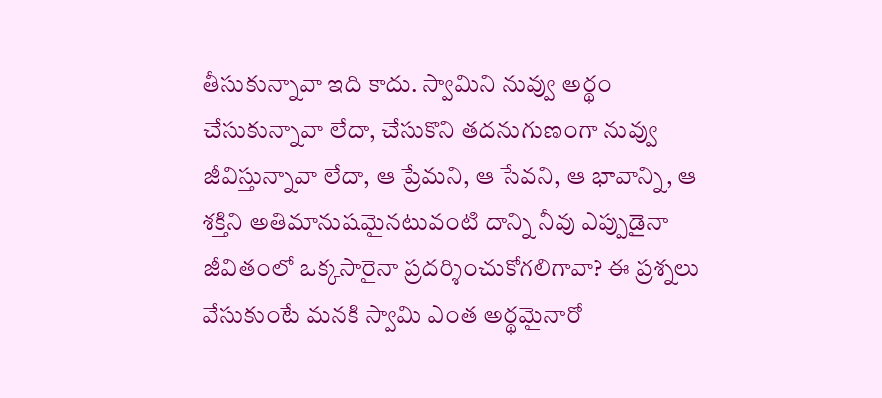తీసుకున్నావా ఇది కాదు. స్వామిని నువ్వు అర్థం చేసుకున్నావా లేదా, చేసుకొని తదనుగుణంగా నువ్వు జీవిస్తున్నావా లేదా, ఆ ప్రేమని, ఆ సేవని, ఆ భావాన్ని, ఆ శక్తిని అతిమానుషమైనటువంటి దాన్ని నీవు ఎప్పుడైనా జీవితంలో ఒక్కసారైనా ప్రదర్శించుకోగలిగావా? ఈ ప్రశ్నలు వేసుకుంటే మనకి స్వామి ఎంత అర్థమైనారో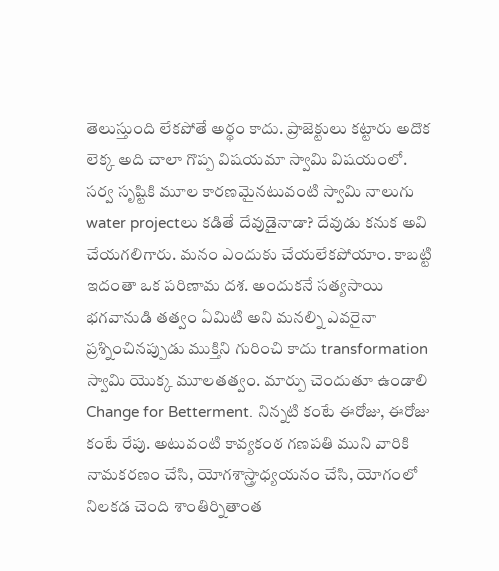తెలుస్తుంది లేకపోతే అర్థం కాదు. ప్రాజెక్టులు కట్టారు అదొక లెక్క అది చాలా గొప్ప విషయమా స్వామి విషయంలో. సర్వ సృష్టికి మూల కారణమైనటువంటి స్వామి నాలుగు water projectలు కడితే దేవుడైనాడా? దేవుడు కనుక అవి చేయగలిగారు. మనం ఎందుకు చేయలేకపోయాం. కాబట్టి ఇదంతా ఒక పరిణామ దశ. అందుకనే సత్యసాయి భగవానుడి తత్వం ఏమిటి అని మనల్ని ఎవరైనా ప్రశ్నించినప్పుడు ముక్తిని గురించి కాదు transformation స్వామి యొక్క మూలతత్వం. మార్పు చెందుతూ ఉండాలి Change for Betterment. నిన్నటి కంటే ఈరోజు, ఈరోజు కంటే రేపు. అటువంటి కావ్యకంఠ గణపతి ముని వారికి నామకరణం చేసి, యోగశాస్త్రాధ్యయనం చేసి, యోగంలో నిలకడ చెంది శాంతిర్నితాంత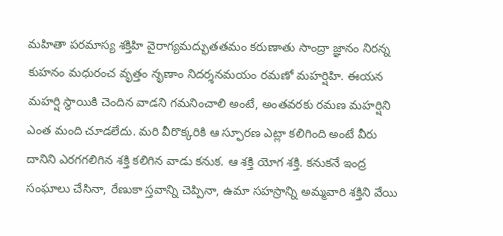మహితా పరమాస్య శక్తిహి వైరాగ్యమద్భుతతమం కరుణాతు సాంద్రా జ్ఞానం నిరన్న కుహనం మధురంచ వృత్తం నృణాం నిదర్శనమయం రమణో మహర్షిహి. ఈయన మహర్షి స్థాయికి చెందిన వాడని గమనించాలి అంటే, అంతవరకు రమణ మహర్షిని ఎంత మంది చూడలేదు. మరి వీరొక్కరికి ఆ స్ఫూరణ ఎట్లా కలిగింది అంటే వీరు దానిని ఎరగగలిగిన శక్తి కలిగిన వాడు కనుక. ఆ శక్తి యోగ శక్తి. కనుకనే ఇంద్ర సంఘాలు చేసినా, రేణుకా స్తవాన్ని చెప్పినా, ఉమా సహస్రాన్ని అమ్మవారి శక్తిని వేయి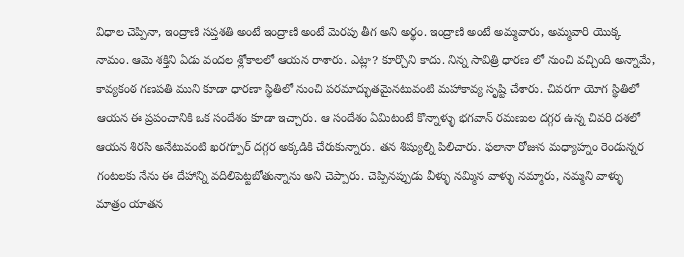విధాల చెప్పినా, ఇంద్రాణి సప్తశతి అంటే ఇంద్రాణి అంటే మెరపు తీగ అని అర్థం. ఇంద్రాణి అంటే అమ్మవారు, అమ్మవారి యొక్క నామం. ఆమె శక్తిని ఏడు వందల శ్లోకాలలో ఆయన రాశారు. ఎట్లా? కూర్చొని కాదు. నిన్న సావిత్రి ధారణ లో నుంచి వచ్చింది అన్నామే, కావ్యకంఠ గణపతి ముని కూడా ధారణా స్థితిలో నుంచి పరమాద్భుతమైనటువంటి మహాకావ్య సృష్టి చేశారు. చివరగా యోగ స్థితిలో ఆయన ఈ ప్రపంచానికి ఒక సందేశం కూడా ఇచ్చారు. ఆ సందేశం ఏమిటంటే కొన్నాళ్ళు భగవాన్ రమణుల దగ్గర ఉన్న చివరి దశలో ఆయన శిరసి అనేటువంటి ఖరగ్పూర్ దగ్గర అక్కడికి చేరుకున్నారు. తన శిష్యుల్ని పిలిచారు. ఫలానా రోజున మధ్యాహ్నం రెండున్నర గంటలకు నేను ఈ దేహాన్ని వదిలిపెట్టబోతున్నాను అని చెప్పారు. చెప్పినప్పుడు వీళ్ళు నమ్మిన వాళ్ళు నమ్మారు, నమ్మని వాళ్ళు మాత్రం యాతన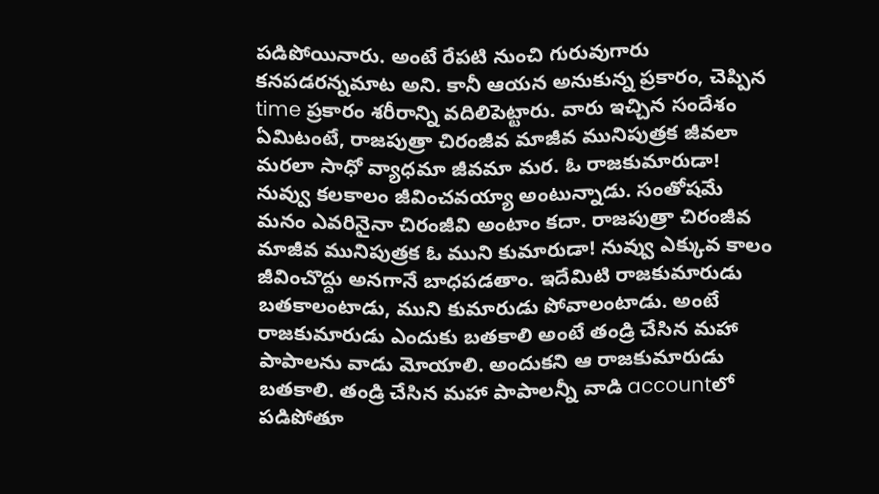పడిపోయినారు. అంటే రేపటి నుంచి గురువుగారు కనపడరన్నమాట అని. కానీ ఆయన అనుకున్న ప్రకారం, చెప్పిన time ప్రకారం శరీరాన్ని వదిలిపెట్టారు. వారు ఇచ్చిన సందేశం ఏమిటంటే, రాజపుత్రా చిరంజీవ మాజీవ మునిపుత్రక జీవలా మరలా సాధో వ్యాధమా జీవమా మర. ఓ రాజకుమారుడా! నువ్వు కలకాలం జీవించవయ్యా అంటున్నాడు. సంతోషమే మనం ఎవరినైనా చిరంజీవి అంటాం కదా. రాజపుత్రా చిరంజీవ మాజీవ మునిపుత్రక ఓ ముని కుమారుడా! నువ్వు ఎక్కువ కాలం జీవించొద్దు అనగానే బాధపడతాం. ఇదేమిటి రాజకుమారుడు బతకాలంటాడు, ముని కుమారుడు పోవాలంటాడు. అంటే రాజకుమారుడు ఎందుకు బతకాలి అంటే తండ్రి చేసిన మహా పాపాలను వాడు మోయాలి. అందుకని ఆ రాజకుమారుడు బతకాలి. తండ్రి చేసిన మహా పాపాలన్నీ వాడి accountలో పడిపోతూ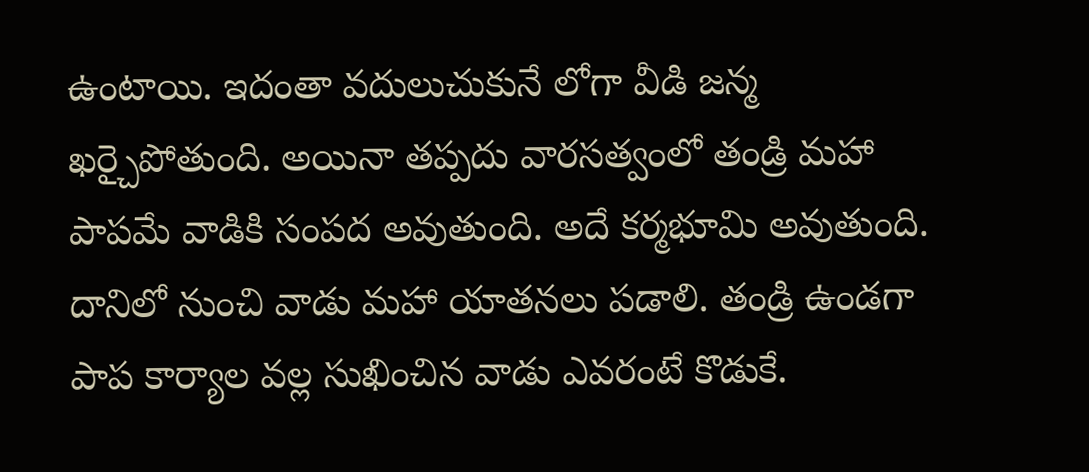ఉంటాయి. ఇదంతా వదులుచుకునే లోగా వీడి జన్మ ఖర్చైపోతుంది. అయినా తప్పదు వారసత్వంలో తండ్రి మహా పాపమే వాడికి సంపద అవుతుంది. అదే కర్మభూమి అవుతుంది. దానిలో నుంచి వాడు మహా యాతనలు పడాలి. తండ్రి ఉండగా పాప కార్యాల వల్ల సుఖించిన వాడు ఎవరంటే కొడుకే.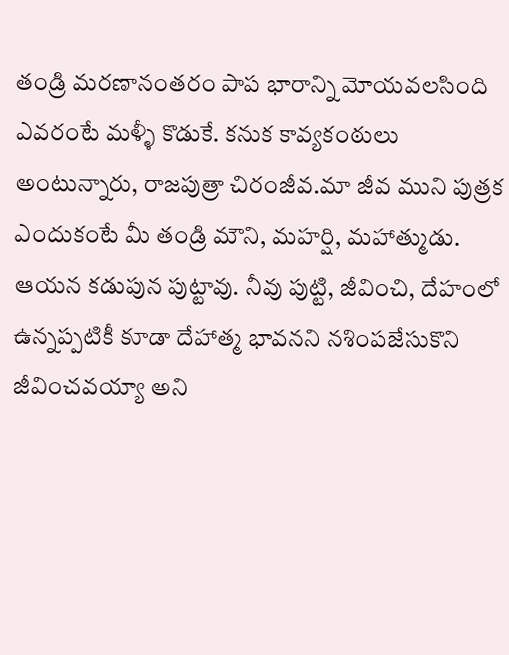తండ్రి మరణానంతరం పాప భారాన్ని మోయవలసింది ఎవరంటే మళ్ళీ కొడుకే. కనుక కావ్యకంఠులు అంటున్నారు, రాజపుత్రా చిరంజీవ.మా జీవ ముని పుత్రక ఎందుకంటే మీ తండ్రి మౌని, మహర్షి, మహాత్ముడు. ఆయన కడుపున పుట్టావు. నీవు పుట్టి, జీవించి, దేహంలో ఉన్నప్పటికీ కూడా దేహాత్మ భావనని నశింపజేసుకొని జీవించవయ్యా అని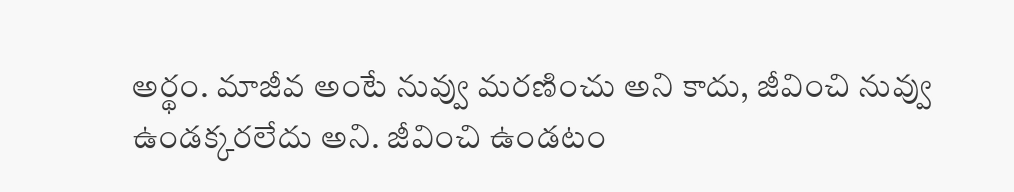అర్థం. మాజీవ అంటే నువ్వు మరణించు అని కాదు, జీవించి నువ్వు ఉండక్కరలేదు అని. జీవించి ఉండటం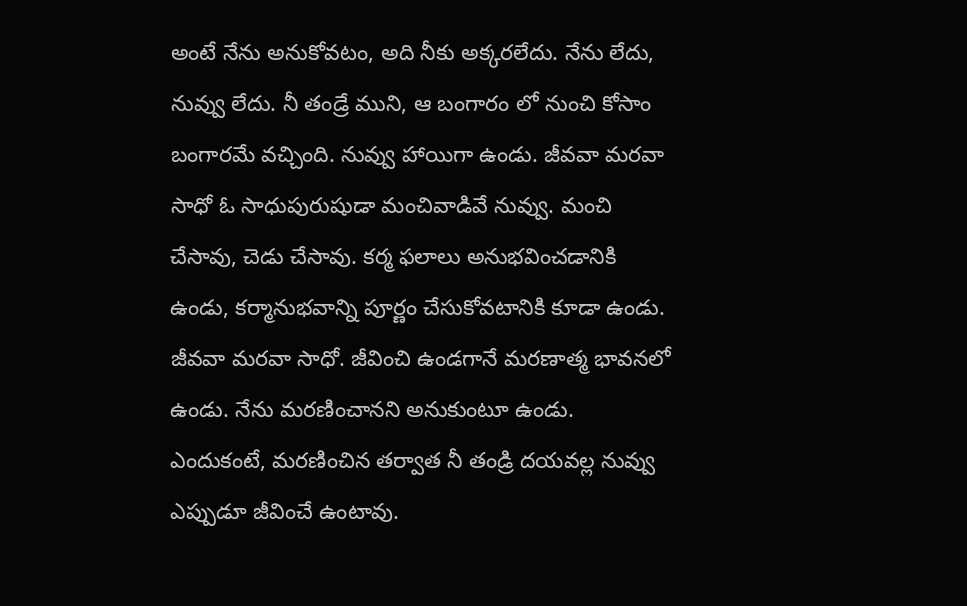అంటే నేను అనుకోవటం, అది నీకు అక్కరలేదు. నేను లేదు, నువ్వు లేదు. నీ తండ్రే ముని, ఆ బంగారం లో నుంచి కోసాం బంగారమే వచ్చింది. నువ్వు హాయిగా ఉండు. జీవవా మరవా సాధో ఓ సాధుపురుషుడా మంచివాడివే నువ్వు. మంచి చేసావు, చెడు చేసావు. కర్మ ఫలాలు అనుభవించడానికి ఉండు, కర్మానుభవాన్ని పూర్ణం చేసుకోవటానికి కూడా ఉండు. జీవవా మరవా సాధో. జీవించి ఉండగానే మరణాత్మ భావనలో ఉండు. నేను మరణించానని అనుకుంటూ ఉండు. ఎందుకంటే, మరణించిన తర్వాత నీ తండ్రి దయవల్ల నువ్వు ఎప్పుడూ జీవించే ఉంటావు.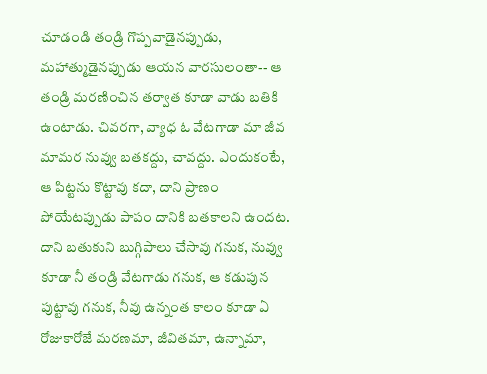చూడండి తండ్రి గొప్పవాడైనప్పుడు, మహాత్ముడైనప్పుడు ఆయన వారసులంతా-- ఆ తండ్రి మరణించిన తర్వాత కూడా వాడు బతికి ఉంటాడు. చివరగా, వ్యాధ ఓ వేటగాడా మా జీవ మామర నువ్వు బతకద్దు, చావద్దు. ఎందుకంటే, ఆ పిట్టను కొట్టావు కదా, దాని ప్రాణం పోయేటప్పుడు పాపం దానికి బతకాలని ఉందట. దాని బతుకుని బుగ్గిపాలు చేసావు గనుక, నువ్వు కూడా నీ తండ్రి వేటగాడు గనుక, ఆ కడుపున పుట్టావు గనుక, నీవు ఉన్నంత కాలం కూడా ఏ రోజుకారోజే మరణమా, జీవితమా, ఉన్నామా,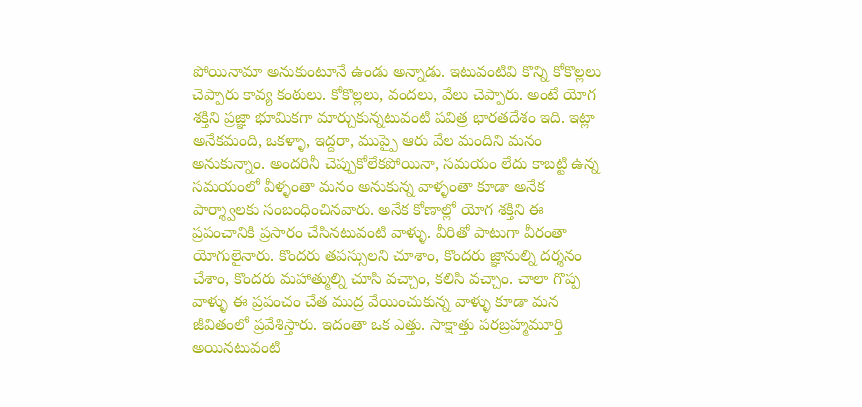పోయినామా అనుకుంటూనే ఉండు అన్నాడు. ఇటువంటివి కొన్ని కోకొల్లలు చెప్పారు కావ్య కంఠులు. కోకొల్లలు, వందలు, వేలు చెప్పారు. అంటే యోగ శక్తిని ప్రజ్ఞా భూమికగా మార్చుకున్నటువంటి పవిత్ర భారతదేశం ఇది. ఇట్లా అనేకమంది, ఒకళ్ళా, ఇద్దరా, ముప్పై ఆరు వేల మందిని మనం అనుకున్నాం. అందరినీ చెప్పుకోలేకపోయినా, సమయం లేదు కాబట్టి ఉన్న సమయంలో వీళ్ళంతా మనం అనుకున్న వాళ్ళంతా కూడా అనేక పార్శ్వాలకు సంబంధించినవారు. అనేక కోణాల్లో యోగ శక్తిని ఈ ప్రపంచానికి ప్రసారం చేసినటువంటి వాళ్ళు. వీరితో పాటుగా వీరంతా యోగులైనారు. కొందరు తపస్సులని చూశాం, కొందరు జ్ఞానుల్ని దర్శనం చేశాం, కొందరు మహాత్ముల్ని చూసి వచ్చాం, కలిసి వచ్చాం. చాలా గొప్ప వాళ్ళు ఈ ప్రపంచం చేత ముద్ర వేయించుకున్న వాళ్ళు కూడా మన జీవితంలో ప్రవేశిస్తారు. ఇదంతా ఒక ఎత్తు. సాక్షాత్తు పరబ్రహ్మమూర్తి అయినటువంటి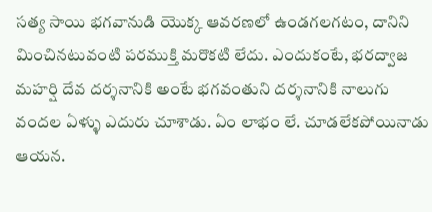సత్య సాయి భగవానుడి యొక్క ఆవరణలో ఉండగలగటం, దానిని మించినటువంటి పరముక్తి మరొకటి లేదు. ఎందుకంటే, భరద్వాజ మహర్షి దేవ దర్శనానికి అంటే భగవంతుని దర్శనానికి నాలుగు వందల ఏళ్ళు ఎదురు చూశాడు. ఏం లాభం లే. చూడలేకపోయినాడు ఆయన.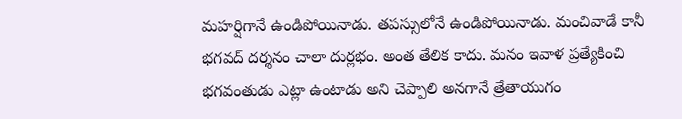మహర్షిగానే ఉండిపోయినాడు. తపస్సులోనే ఉండిపోయినాడు. మంచివాడే కానీ భగవద్ దర్శనం చాలా దుర్లభం. అంత తేలిక కాదు. మనం ఇవాళ ప్రత్యేకించి భగవంతుడు ఎట్లా ఉంటాడు అని చెప్పాలి అనగానే త్రేతాయుగం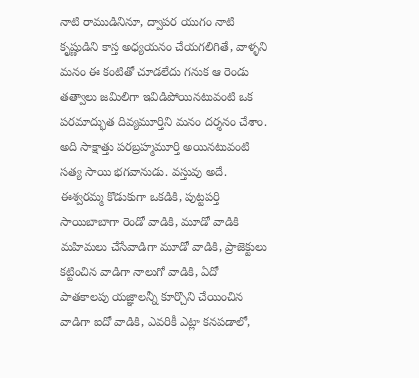నాటి రాముడినినూ, ద్వాపర యుగం నాటి కృష్ణుడిని కాస్త అధ్యయనం చేయగలిగితే, వాళ్ళని మనం ఈ కంటితో చూడలేదు గనుక ఆ రెండు తత్వాలు జమిలిగా ఇవిడిపోయినటువంటి ఒక పరమాద్భుత దివ్యమూర్తిని మనం దర్శనం చేశాం. అది సాక్షాత్తు పరబ్రహ్మమూర్తి అయినటువంటి సత్య సాయి భగవానుడు. వస్తువు అదే. ఈశ్వరమ్మ కొడుకుగా ఒకడికి, పుట్టపర్తి సాయిబాబాగా రెండో వాడికి, మూడో వాడికి మహిమలు చేసేవాడిగా మూడో వాడికి, ప్రాజెక్టులు కట్టించిన వాడిగా నాలుగో వాడికి, ఏదో పాతకాలపు యజ్ఞాలన్నీ కూర్చొని చేయించిన వాడిగా ఐదో వాడికి, ఎవరికీ ఎట్లా కనపడాలో,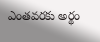ఎంతవరకు అర్థం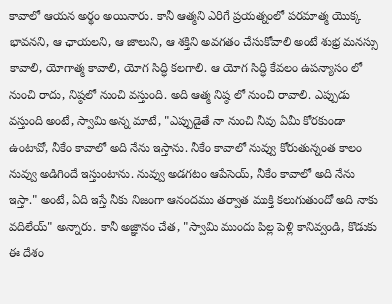కావాలో ఆయన అర్థం అయినారు. కానీ ఆత్మని ఎరిగే ప్రయత్నంలో పరమాత్మ యొక్క భావనని, ఆ ఛాయలని, ఆ జాలుని, ఆ శక్తిని అవగతం చేసుకోవాలి అంటే శుభ్ర మనస్సు కావాలి, యోగాత్మ కావాలి, యోగ సిద్ధి కలగాలి. ఆ యోగ సిద్ధి కేవలం ఉపన్యాసం లో నుంచి రాదు, నిష్ఠలో నుంచి వస్తుంది. అది ఆత్మ నిష్ఠ లో నుంచి రావాలి. ఎప్పుడు వస్తుంది అంటే, స్వామి అన్న మాటే, "ఎప్పుడైతే నా నుంచి నీవు ఏమీ కోరకుండా ఉంటావో, నీకేం కావాలో అది నేను ఇస్తాను. నీకేం కావాలో నువ్వు కోరుతున్నంత కాలం నువ్వు అడిగిందే ఇస్తుంటాను. నువ్వు అడగటం ఆపేసెయ్, నీకేం కావాలో అది నేను ఇస్తా." అంటే, ఏది ఇస్తే నీకు నిజంగా ఆనందము తర్వాత ముక్తి కలుగుతుందో అది నాకు వదిలేయ్" అన్నారు. కానీ అజ్ఞానం చేత, "స్వామి ముందు పిల్ల పెళ్లి కానివ్వండి, కొడుకు ఈ దేశం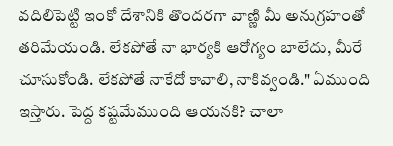వదిలిపెట్టి ఇంకో దేశానికి తొందరగా వాణ్ణి మీ అనుగ్రహంతో తరిమేయండి. లేకపోతే నా భార్యకి ఆరోగ్యం బాలేదు, మీరే చూసుకోండి. లేకపోతే నాకేదో కావాలి, నాకివ్వండి." ఏముంది ఇస్తారు. పెద్ద కష్టమేముంది ఆయనకి? చాలా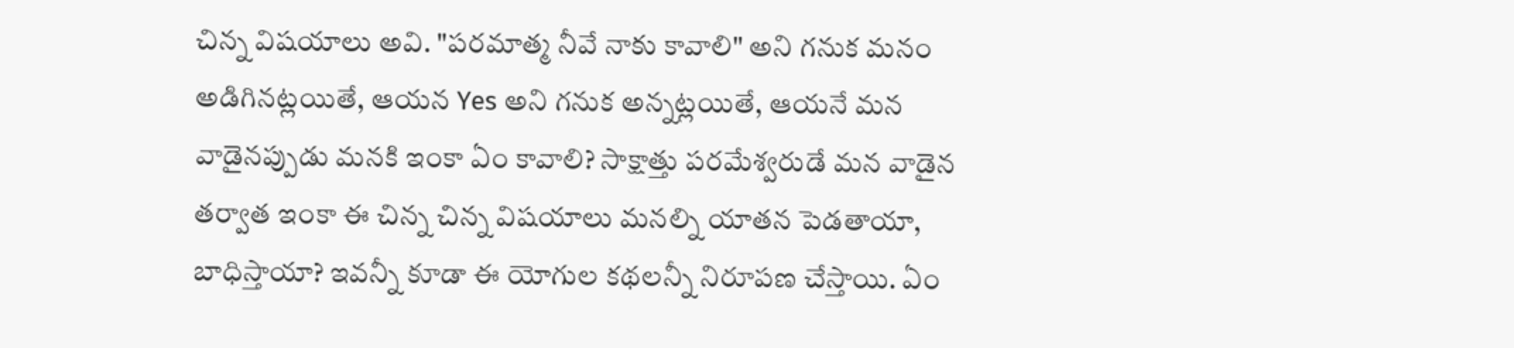చిన్న విషయాలు అవి. "పరమాత్మ నీవే నాకు కావాలి" అని గనుక మనం అడిగినట్లయితే, ఆయన Yes అని గనుక అన్నట్లయితే, ఆయనే మన వాడైనప్పుడు మనకి ఇంకా ఏం కావాలి? సాక్షాత్తు పరమేశ్వరుడే మన వాడైన తర్వాత ఇంకా ఈ చిన్న చిన్న విషయాలు మనల్ని యాతన పెడతాయా, బాధిస్తాయా? ఇవన్నీ కూడా ఈ యోగుల కథలన్నీ నిరూపణ చేస్తాయి. ఏం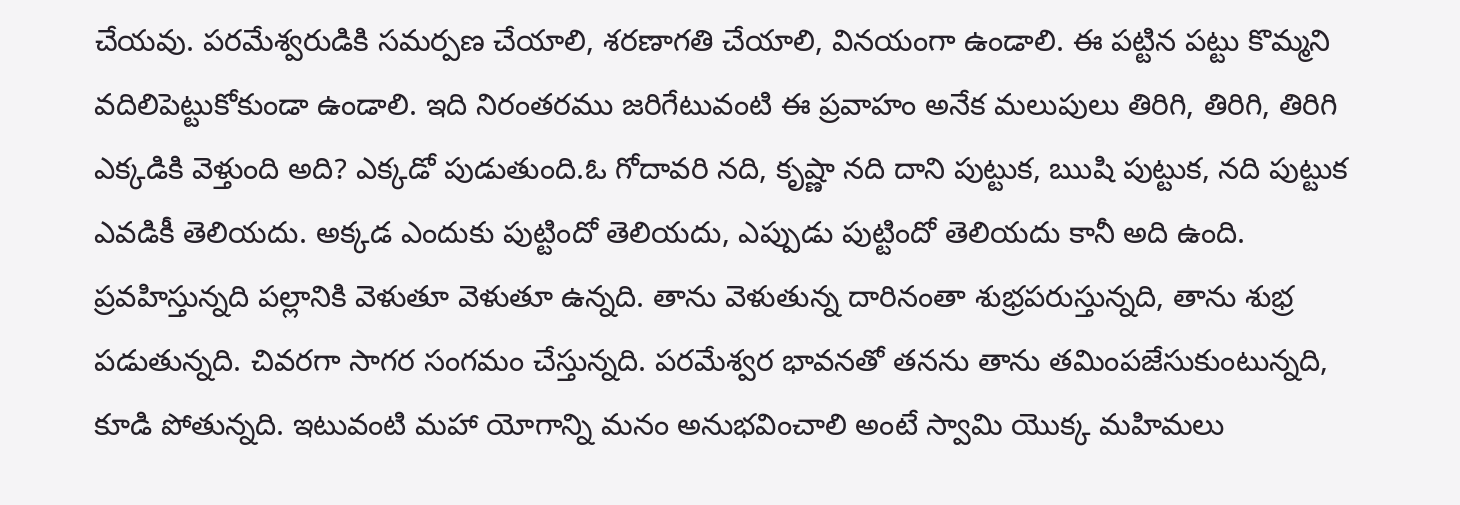చేయవు. పరమేశ్వరుడికి సమర్పణ చేయాలి, శరణాగతి చేయాలి, వినయంగా ఉండాలి. ఈ పట్టిన పట్టు కొమ్మని వదిలిపెట్టుకోకుండా ఉండాలి. ఇది నిరంతరము జరిగేటువంటి ఈ ప్రవాహం అనేక మలుపులు తిరిగి, తిరిగి, తిరిగి ఎక్కడికి వెళ్తుంది అది? ఎక్కడో పుడుతుంది.ఓ గోదావరి నది, కృష్ణా నది దాని పుట్టుక, ఋషి పుట్టుక, నది పుట్టుక ఎవడికీ తెలియదు. అక్కడ ఎందుకు పుట్టిందో తెలియదు, ఎప్పుడు పుట్టిందో తెలియదు కానీ అది ఉంది. ప్రవహిస్తున్నది పల్లానికి వెళుతూ వెళుతూ ఉన్నది. తాను వెళుతున్న దారినంతా శుభ్రపరుస్తున్నది, తాను శుభ్ర పడుతున్నది. చివరగా సాగర సంగమం చేస్తున్నది. పరమేశ్వర భావనతో తనను తాను తమింపజేసుకుంటున్నది, కూడి పోతున్నది. ఇటువంటి మహా యోగాన్ని మనం అనుభవించాలి అంటే స్వామి యొక్క మహిమలు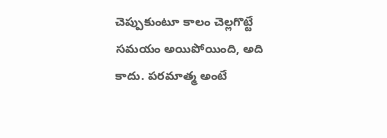చెప్పుకుంటూ కాలం చెల్లగొట్టే సమయం అయిపోయింది, అది కాదు. పరమాత్మ అంటే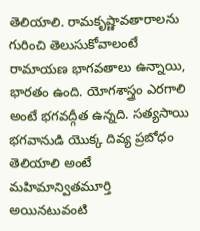తెలియాలి. రామకృష్ణావతారాలను గురించి తెలుసుకోవాలంటే రామాయణ భాగవతాలు ఉన్నాయి, భారతం ఉంది. యోగశాస్త్రం ఎరగాలి అంటే భగవద్గీత ఉన్నది. సత్యసాయి భగవానుడి యొక్క దివ్య ప్రబోధం తెలియాలి అంటే మహిమాన్వితమూర్తి అయినటువంటి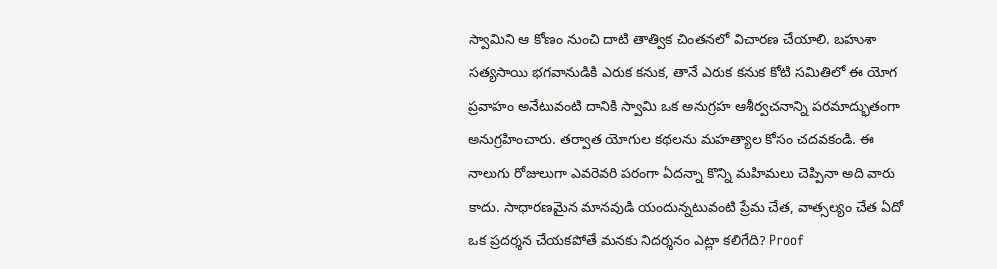స్వామిని ఆ కోణం నుంచి దాటి తాత్విక చింతనలో విచారణ చేయాలి. బహుశా సత్యసాయి భగవానుడికి ఎరుక కనుక, తానే ఎరుక కనుక కోటి సమితిలో ఈ యోగ ప్రవాహం అనేటువంటి దానికి స్వామి ఒక అనుగ్రహ ఆశీర్వచనాన్ని పరమాద్భుతంగా అనుగ్రహించారు. తర్వాత యోగుల కథలను మహత్యాల కోసం చదవకండి. ఈ నాలుగు రోజులుగా ఎవరెవరి పరంగా ఏదన్నా కొన్ని మహిమలు చెప్పినా అది వారు కాదు. సాధారణమైన మానవుడి యందున్నటువంటి ప్రేమ చేత, వాత్సల్యం చేత ఏదో ఒక ప్రదర్శన చేయకపోతే మనకు నిదర్శనం ఎట్లా కలిగేది? Proof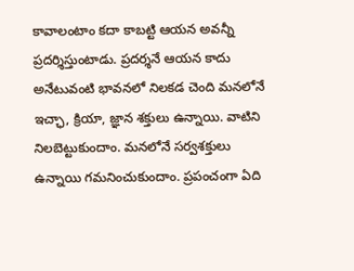కావాలంటాం కదా కాబట్టి ఆయన అవన్నీ ప్రదర్శిస్తుంటాడు. ప్రదర్శనే ఆయన కాదు అనేటువంటి భావనలో నిలకడ చెంది మనలోనే ఇచ్ఛా, క్రియా, జ్ఞాన శక్తులు ఉన్నాయి. వాటిని నిలబెట్టుకుందాం. మనలోనే సర్వశక్తులు ఉన్నాయి గమనించుకుందాం. ప్రపంచంగా ఏది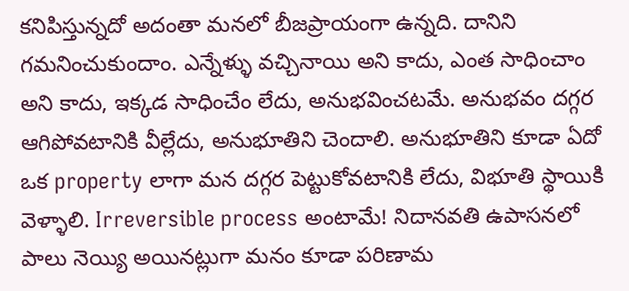కనిపిస్తున్నదో అదంతా మనలో బీజప్రాయంగా ఉన్నది. దానిని గమనించుకుందాం. ఎన్నేళ్ళు వచ్చినాయి అని కాదు, ఎంత సాధించాం అని కాదు, ఇక్కడ సాధించేం లేదు, అనుభవించటమే. అనుభవం దగ్గర ఆగిపోవటానికి వీల్లేదు, అనుభూతిని చెందాలి. అనుభూతిని కూడా ఏదో ఒక property లాగా మన దగ్గర పెట్టుకోవటానికి లేదు, విభూతి స్థాయికి వెళ్ళాలి. Irreversible process అంటామే! నిదానవతి ఉపాసనలో పాలు నెయ్యి అయినట్లుగా మనం కూడా పరిణామ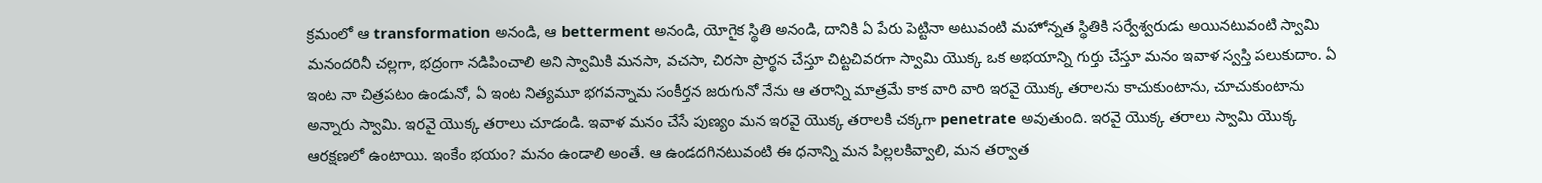క్రమంలో ఆ transformation అనండి, ఆ betterment అనండి, యోగైక స్థితి అనండి, దానికి ఏ పేరు పెట్టినా అటువంటి మహోన్నత స్థితికి సర్వేశ్వరుడు అయినటువంటి స్వామి మనందరినీ చల్లగా, భద్రంగా నడిపించాలి అని స్వామికి మనసా, వచసా, చిరసా ప్రార్థన చేస్తూ చిట్టచివరగా స్వామి యొక్క ఒక అభయాన్ని గుర్తు చేస్తూ మనం ఇవాళ స్వస్తి పలుకుదాం. ఏ ఇంట నా చిత్రపటం ఉండునో, ఏ ఇంట నిత్యమూ భగవన్నామ సంకీర్తన జరుగునో నేను ఆ తరాన్ని మాత్రమే కాక వారి వారి ఇరవై యొక్క తరాలను కాచుకుంటాను, చూచుకుంటాను అన్నారు స్వామి. ఇరవై యొక్క తరాలు చూడండి. ఇవాళ మనం చేసే పుణ్యం మన ఇరవై యొక్క తరాలకి చక్కగా penetrate అవుతుంది. ఇరవై యొక్క తరాలు స్వామి యొక్క ఆరక్షణలో ఉంటాయి. ఇంకేం భయం? మనం ఉండాలి అంతే. ఆ ఉండదగినటువంటి ఈ ధనాన్ని మన పిల్లలకివ్వాలి, మన తర్వాత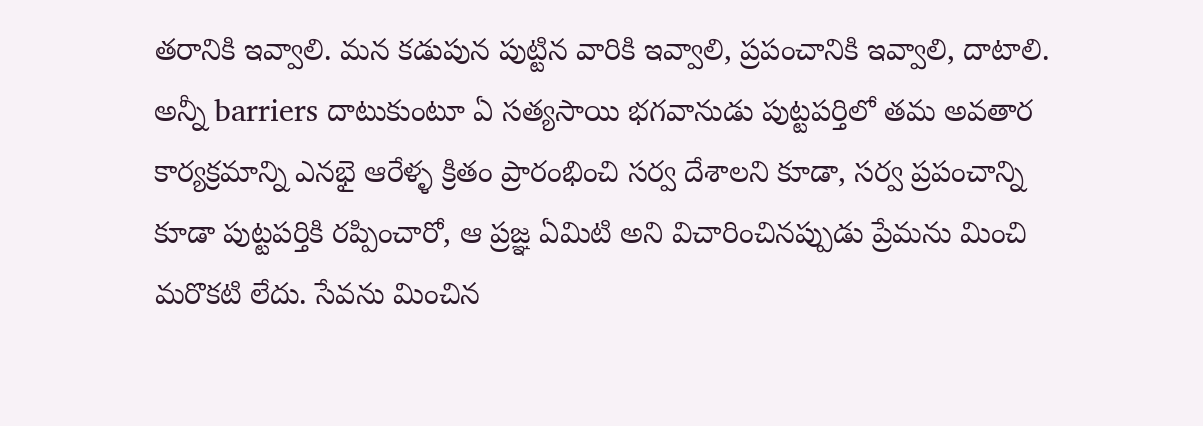తరానికి ఇవ్వాలి. మన కడుపున పుట్టిన వారికి ఇవ్వాలి, ప్రపంచానికి ఇవ్వాలి, దాటాలి. అన్నీ barriers దాటుకుంటూ ఏ సత్యసాయి భగవానుడు పుట్టపర్తిలో తమ అవతార కార్యక్రమాన్ని ఎనభై ఆరేళ్ళ క్రితం ప్రారంభించి సర్వ దేశాలని కూడా, సర్వ ప్రపంచాన్ని కూడా పుట్టపర్తికి రప్పించారో, ఆ ప్రజ్ఞ ఏమిటి అని విచారించినప్పుడు ప్రేమను మించి మరొకటి లేదు. సేవను మించిన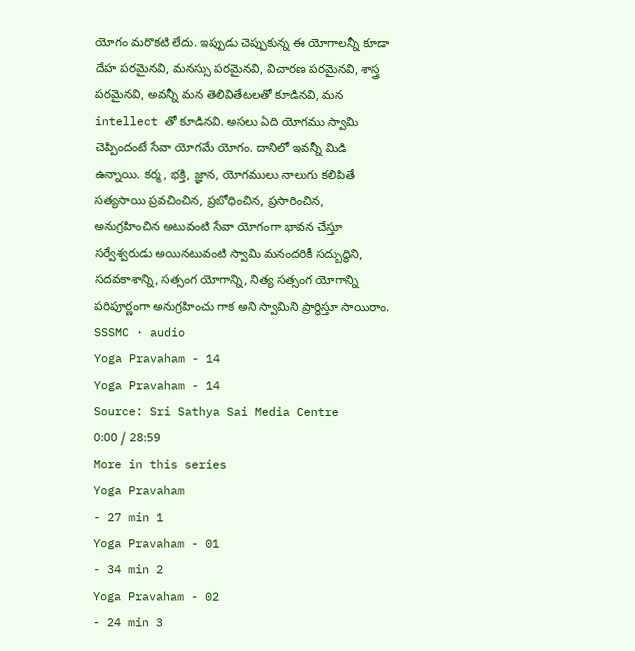యోగం మరొకటి లేదు. ఇప్పుడు చెప్పుకున్న ఈ యోగాలన్నీ కూడా దేహ పరమైనవి, మనస్సు పరమైనవి, విచారణ పరమైనవి, శాస్త్ర పరమైనవి, అవన్నీ మన తెలివితేటలతో కూడినవి, మన intellect తో కూడినవి. అసలు ఏది యోగము స్వామి చెప్పిందంటే సేవా యోగమే యోగం. దానిలో ఇవన్నీ మిడి ఉన్నాయి. కర్మ, భక్తి, జ్ఞాన, యోగములు నాలుగు కలిపితే సత్యసాయి ప్రవచించిన, ప్రబోధించిన, ప్రసారించిన, అనుగ్రహించిన అటువంటి సేవా యోగంగా భావన చేస్తూ సర్వేశ్వరుడు అయినటువంటి స్వామి మనందరికీ సద్బుద్ధిని, సదవకాశాన్ని, సత్సంగ యోగాన్ని, నిత్య సత్సంగ యోగాన్ని పరిపూర్ణంగా అనుగ్రహించు గాక అని స్వామిని ప్రార్థిస్తూ సాయిరాం.
SSSMC · audio
Yoga Pravaham - 14
Yoga Pravaham - 14
Source: Sri Sathya Sai Media Centre
0:00 / 28:59
More in this series
Yoga Pravaham
- 27 min 1
Yoga Pravaham - 01
- 34 min 2
Yoga Pravaham - 02
- 24 min 3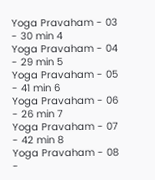Yoga Pravaham - 03
- 30 min 4
Yoga Pravaham - 04
- 29 min 5
Yoga Pravaham - 05
- 41 min 6
Yoga Pravaham - 06
- 26 min 7
Yoga Pravaham - 07
- 42 min 8
Yoga Pravaham - 08
-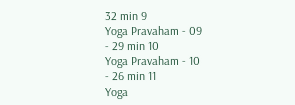32 min 9
Yoga Pravaham - 09
- 29 min 10
Yoga Pravaham - 10
- 26 min 11
Yoga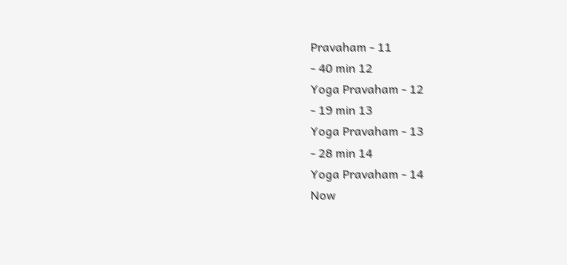Pravaham - 11
- 40 min 12
Yoga Pravaham - 12
- 19 min 13
Yoga Pravaham - 13
- 28 min 14
Yoga Pravaham - 14
Now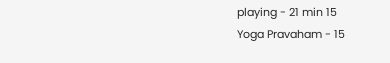playing - 21 min 15
Yoga Pravaham - 15